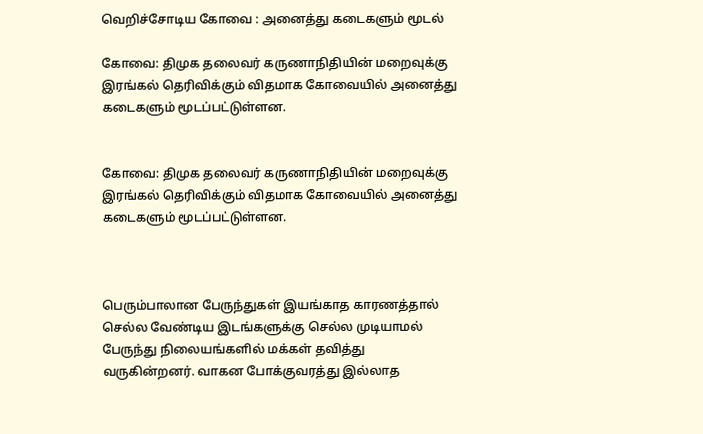வெறிச்சோடிய கோவை : அனைத்து கடைகளும் மூடல்

கோவை: திமுக தலைவர் கருணாநிதியின் மறைவுக்கு இரங்கல் தெரிவிக்கும் விதமாக கோவையில் அனைத்து கடைகளும் மூடப்பட்டுள்ளன.


கோவை: திமுக தலைவர் கருணாநிதியின் மறைவுக்கு இரங்கல் தெரிவிக்கும் விதமாக கோவையில் அனைத்து கடைகளும் மூடப்பட்டுள்ளன.



பெரும்பாலான பேருந்துகள் இயங்காத காரணத்தால் செல்ல வேண்டிய இடங்களுக்கு செல்ல முடியாமல் பேருந்து நிலையங்களில் மக்கள் தவித்து வருகின்றனர். வாகன போக்குவரத்து இல்லாத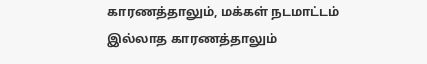காரணத்தாலும், மக்கள் நடமாட்டம் இல்லாத காரணத்தாலும்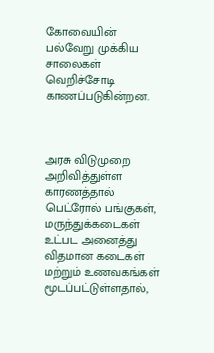கோவையின் பல்வேறு முக்கிய சாலைகள் வெறிச்சோடி காணப்படுகின்றன.



அரசு விடுமுறை அறிவித்துள்ள காரணத்தால் பெட்ரோல் பங்குகள், மருந்துக்கடைகள் உட்பட அனைத்து விதமான கடைகள் மற்றும் உணவகங்கள் மூடப்பட்டுள்ளதால்,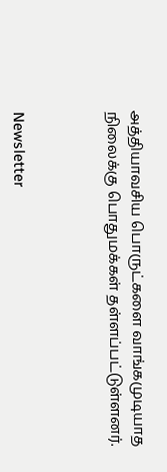அத்தியாவசிய பொருட்களை வாங்கமுடியாத நிலைக்கு பொதுமக்கள் தள்ளப்பட்டுள்ளனர்.



Newsletter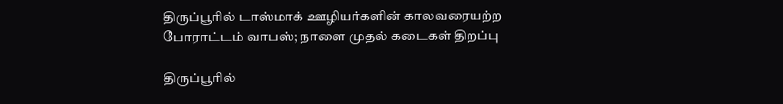திருப்பூரில் டாஸ்மாக் ஊழியர்களின் காலவரையற்ற போராட்டம் வாபஸ்; நாளை முதல் கடைகள் திறப்பு

திருப்பூரில்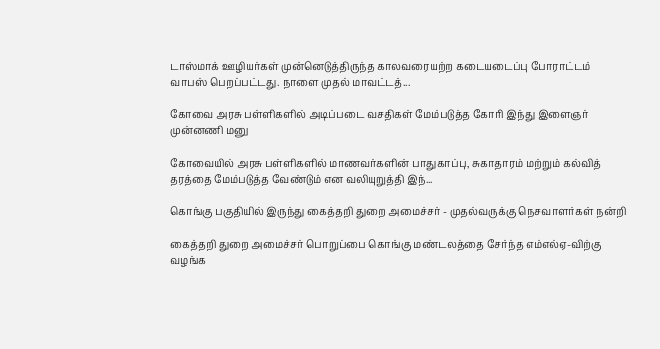டாஸ்மாக் ஊழியர்கள் முன்னெடுத்திருந்த காலவரையற்ற கடையடைப்பு போராட்டம் வாபஸ் பெறப்பட்டது. நாளை முதல் மாவட்டத்...

கோவை அரசு பள்ளிகளில் அடிப்படை வசதிகள் மேம்படுத்த கோரி இந்து இளைஞர் முன்னணி மனு

கோவையில் அரசு பள்ளிகளில் மாணவர்களின் பாதுகாப்பு, சுகாதாரம் மற்றும் கல்வித் தரத்தை மேம்படுத்த வேண்டும் என வலியுறுத்தி இந்...

கொங்கு பகுதியில் இருந்து கைத்தறி துறை அமைச்சர் - முதல்வருக்கு நெசவாளர்கள் நன்றி

கைத்தறி துறை அமைச்சர் பொறுப்பை கொங்கு மண்டலத்தை சேர்ந்த எம்எல்ஏ-விற்கு வழங்க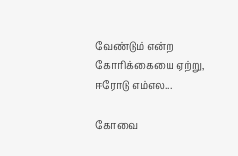வேண்டும் என்ற கோரிக்கையை ஏற்று, ஈரோடு எம்எல...

கோவை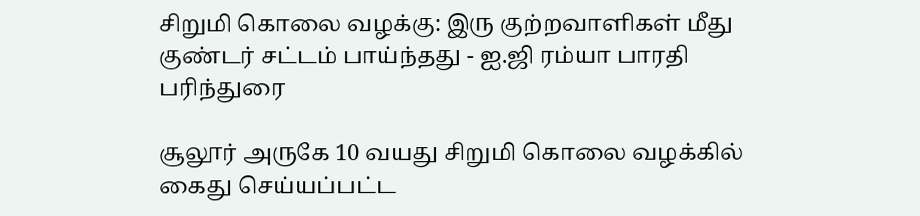சிறுமி கொலை வழக்கு: இரு குற்றவாளிகள் மீது குண்டர் சட்டம் பாய்ந்தது - ஐ.ஜி ரம்யா பாரதி பரிந்துரை

சூலூர் அருகே 10 வயது சிறுமி கொலை வழக்கில் கைது செய்யப்பட்ட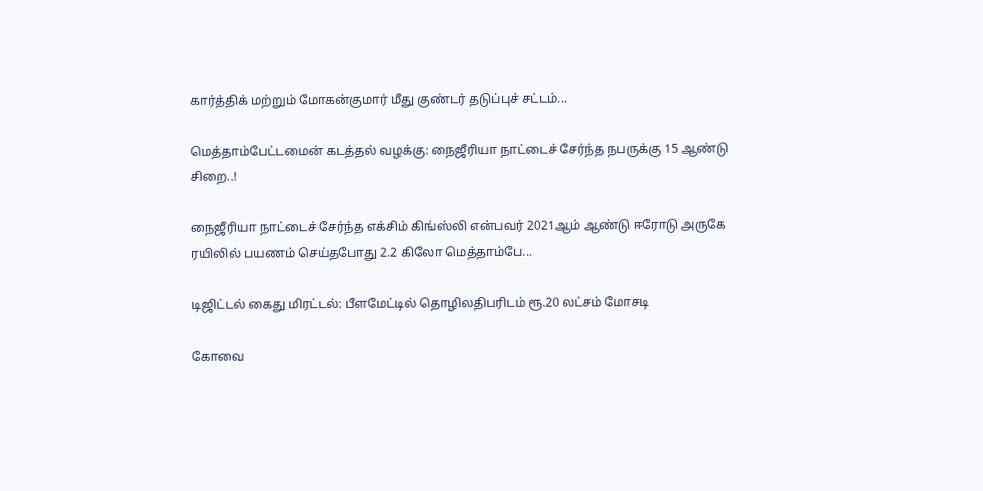கார்த்திக் மற்றும் மோகன்குமார் மீது குண்டர் தடுப்புச் சட்டம்...

மெத்தாம்பேட்டமைன் கடத்தல் வழக்கு: நைஜீரியா நாட்டைச் சேர்ந்த நபருக்கு 15 ஆண்டு சிறை..!

நைஜீரியா நாட்டைச் சேர்ந்த எக்சிம் கிங்ஸ்லி என்பவர் 2021ஆம் ஆண்டு ஈரோடு அருகே ரயிலில் பயணம் செய்தபோது 2.2 கிலோ மெத்தாம்பே...

டிஜிட்டல் கைது மிரட்டல்: பீளமேட்டில் தொழிலதிபரிடம் ரூ.20 லட்சம் மோசடி

கோவை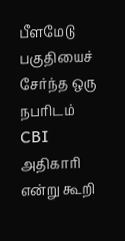பீளமேடு பகுதியைச் சேர்ந்த ஒரு நபரிடம் CBI அதிகாரி என்று கூறி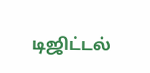டிஜிட்டல்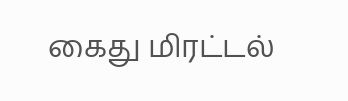கைது மிரட்டல்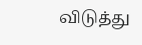விடுத்து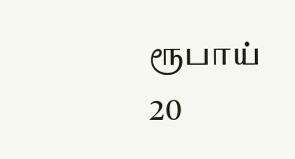ரூபாய் 20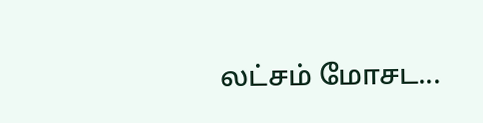லட்சம் மோசட...